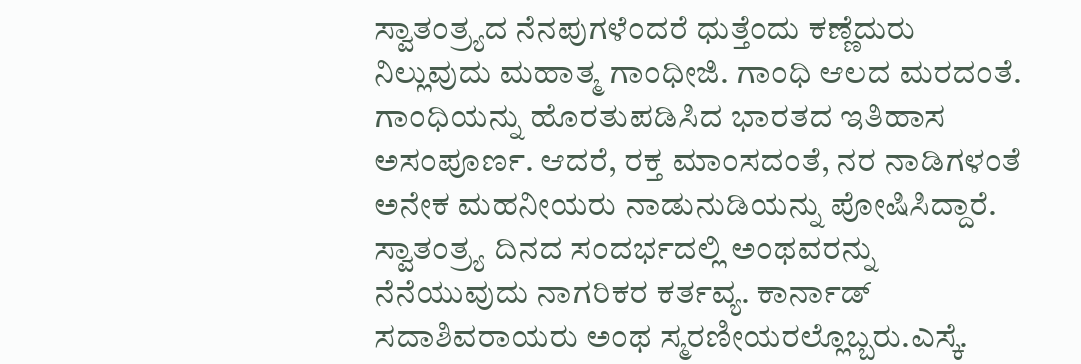ಸ್ವಾತಂತ್ರ್ಯದ ನೆನಪುಗಳೆಂದರೆ ಧುತ್ತೆಂದು ಕಣ್ಣೆದುರು ನಿಲ್ಲುವುದು ಮಹಾತ್ಮ ಗಾಂಧೀಜಿ. ಗಾಂಧಿ ಆಲದ ಮರದಂತೆ. ಗಾಂಧಿಯನ್ನು ಹೊರತುಪಡಿಸಿದ ಭಾರತದ ಇತಿಹಾಸ ಅಸಂಪೂರ್ಣ. ಆದರೆ, ರಕ್ತ ಮಾಂಸದಂತೆ, ನರ ನಾಡಿಗಳಂತೆ ಅನೇಕ ಮಹನೀಯರು ನಾಡುನುಡಿಯನ್ನು ಪೋಷಿಸಿದ್ದಾರೆ. ಸ್ವಾತಂತ್ರ್ಯ ದಿನದ ಸಂದರ್ಭದಲ್ಲಿ ಅಂಥವರನ್ನು ನೆನೆಯುವುದು ನಾಗರಿಕರ ಕರ್ತವ್ಯ. ಕಾರ್ನಾಡ್ ಸದಾಶಿವರಾಯರು ಅಂಥ ಸ್ಮರಣೀಯರಲ್ಲೊಬ್ಬರು.ಎಸ್ಕೆ.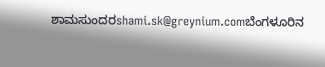ಶಾಮಸುಂದರshami.sk@greynium.comಬೆಂಗಳೂರಿನ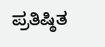ಪ್ರತಿಷ್ಠಿತ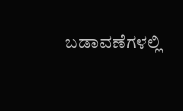ಬಡಾವಣೆಗಳಲ್ಲಿ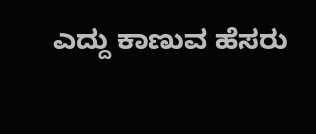ಎದ್ದು ಕಾಣುವ ಹೆಸರು